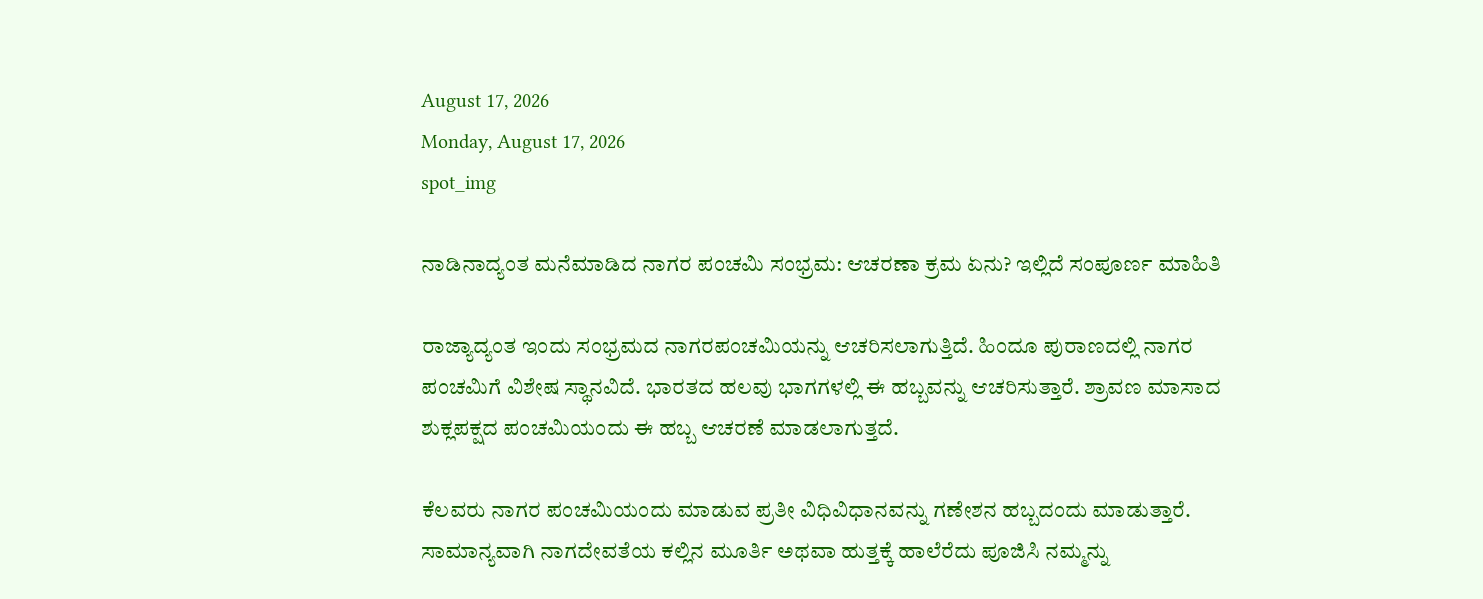August 17, 2026
Monday, August 17, 2026
spot_img

ನಾಡಿನಾದ್ಯಂತ ಮನೆಮಾಡಿದ ನಾಗರ ಪಂಚಮಿ ಸಂಭ್ರಮ: ಆಚರಣಾ ಕ್ರಮ ಏನು? ಇಲ್ಲಿದೆ ಸಂಪೂರ್ಣ ಮಾಹಿತಿ

ರಾಜ್ಯಾದ್ಯಂತ ಇಂದು ಸಂಭ್ರಮದ ನಾಗರಪಂಚಮಿಯನ್ನು ಆಚರಿಸಲಾಗುತ್ತಿದೆ. ಹಿಂದೂ ಪುರಾಣದಲ್ಲಿ ನಾಗರ ಪಂಚಮಿಗೆ ವಿಶೇಷ ಸ್ಥಾನವಿದೆ. ಭಾರತದ ಹಲವು ಭಾಗಗಳಲ್ಲಿ ಈ ಹಬ್ಬವನ್ನು ಆಚರಿಸುತ್ತಾರೆ. ಶ್ರಾವಣ ಮಾಸಾದ ಶುಕ್ಲಪಕ್ಷದ ಪಂಚಮಿಯಂದು ಈ ಹಬ್ಬ ಆಚರಣೆ ಮಾಡಲಾಗುತ್ತದೆ.

ಕೆಲವರು ನಾಗರ ಪಂಚಮಿಯಂದು ಮಾಡುವ ಪ್ರತೀ ವಿಧಿವಿಧಾನವನ್ನು ಗಣೇಶನ ಹಬ್ಬದಂದು ಮಾಡುತ್ತಾರೆ. ಸಾಮಾನ್ಯವಾಗಿ ನಾಗದೇವತೆಯ ಕಲ್ಲಿನ ಮೂರ್ತಿ ಅಥವಾ ಹುತ್ತಕ್ಕೆ ಹಾಲೆರೆದು ಪೂಜಿಸಿ ನಮ್ಮನ್ನು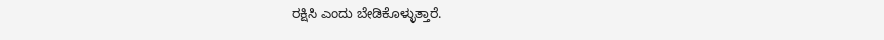ರಕ್ಷಿಸಿ ಎಂದು ಬೇಡಿಕೊಳ್ಳುತ್ತಾರೆ.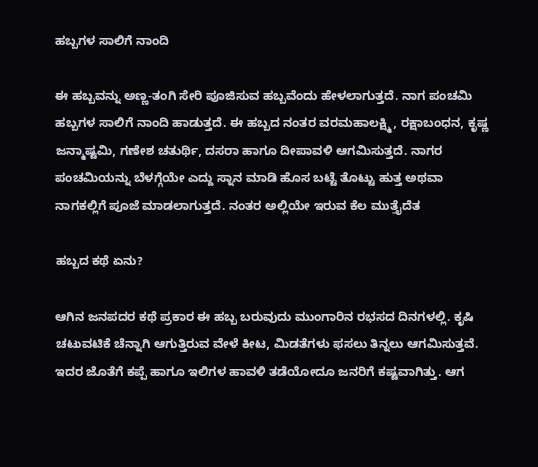ಹಬ್ಬಗಳ ಸಾಲಿಗೆ ನಾಂದಿ

ಈ ಹಬ್ಬವನ್ನು ಅಣ್ಣ-ತಂಗಿ ಸೇರಿ ಪೂಜಿಸುವ ಹಬ್ಬವೆಂದು ಹೇಳಲಾಗುತ್ತದೆ. ನಾಗ ಪಂಚಮಿ ಹಬ್ಬಗಳ ಸಾಲಿಗೆ ನಾಂದಿ ಹಾಡುತ್ತದೆ. ಈ ಹಬ್ಬದ ನಂತರ ವರಮಹಾಲಕ್ಷ್ಮಿ, ರಕ್ಷಾಬಂಧನ, ಕೃಷ್ಣ ಜನ್ಮಾಷ್ಟಮಿ, ಗಣೇಶ ಚತುರ್ಥಿ, ದಸರಾ ಹಾಗೂ ದೀಪಾವಳಿ ಆಗಮಿಸುತ್ತದೆ. ನಾಗರ ಪಂಚಮಿಯನ್ನು ಬೆಳಗ್ಗೆಯೇ ಎದ್ದು ಸ್ನಾನ ಮಾಡಿ ಹೊಸ ಬಟ್ಟೆ ತೊಟ್ಟು ಹುತ್ತ ಅಥವಾ ನಾಗಕಲ್ಲಿಗೆ ಪೂಜೆ ಮಾಡಲಾಗುತ್ತದೆ. ನಂತರ ಅಲ್ಲಿಯೇ ಇರುವ ಕೆಲ ಮುತ್ತೈದೆತ

ಹಬ್ಬದ ಕಥೆ ಏನು?

ಆಗಿನ ಜನಪದರ ಕಥೆ ಪ್ರಕಾರ ಈ ಹಬ್ಬ ಬರುವುದು ಮುಂಗಾರಿನ ರಭಸದ ದಿನಗಳಲ್ಲಿ. ಕೃಷಿ ಚಟುವಟಿಕೆ ಚೆನ್ನಾಗಿ ಆಗುತ್ತಿರುವ ವೇಳೆ ಕೀಟ, ಮಿಡತೆಗಳು ಫಸಲು ತಿನ್ನಲು ಆಗಮಿಸುತ್ತವೆ. ಇದರ ಜೊತೆಗೆ ಕಪ್ಪೆ ಹಾಗೂ ಇಲಿಗಳ ಹಾವಳಿ ತಡೆಯೋದೂ ಜನರಿಗೆ ಕಷ್ಟವಾಗಿತ್ತು. ಆಗ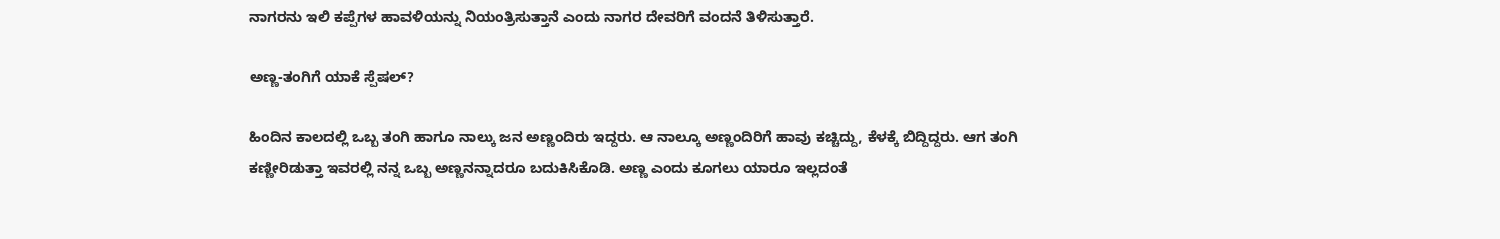ನಾಗರನು ಇಲಿ ಕಪ್ಪೆಗಳ ಹಾವಳಿಯನ್ನು ನಿಯಂತ್ರಿಸುತ್ತಾನೆ ಎಂದು ನಾಗರ ದೇವರಿಗೆ ವಂದನೆ ತಿಳಿಸುತ್ತಾರೆ.

ಅಣ್ಣ-ತಂಗಿಗೆ ಯಾಕೆ ಸ್ಪೆಷಲ್‌?

ಹಿಂದಿನ ಕಾಲದಲ್ಲಿ ಒಬ್ಬ ತಂಗಿ ಹಾಗೂ ನಾಲ್ಕು ಜನ ಅಣ್ಣಂದಿರು ಇದ್ದರು. ಆ ನಾಲ್ಕೂ ಅಣ್ಣಂದಿರಿಗೆ ಹಾವು ಕಚ್ಚಿದ್ದು, ಕೆಳಕ್ಕೆ ಬಿದ್ದಿದ್ದರು. ಆಗ ತಂಗಿ ಕಣ್ಣೀರಿಡುತ್ತಾ ಇವರಲ್ಲಿ ನನ್ನ ಒಬ್ಬ ಅಣ್ಣನನ್ನಾದರೂ ಬದುಕಿಸಿಕೊಡಿ. ಅಣ್ಣ ಎಂದು ಕೂಗಲು ಯಾರೂ ಇಲ್ಲದಂತೆ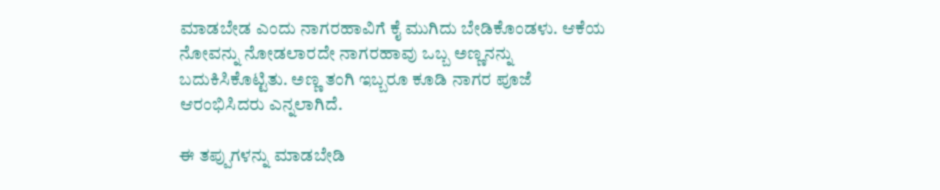ಮಾಡಬೇಡ ಎಂದು ನಾಗರಹಾವಿಗೆ ಕೈ ಮುಗಿದು ಬೇಡಿಕೊಂಡಳು. ಆಕೆಯ ನೋವನ್ನು ನೋಡಲಾರದೇ ನಾಗರಹಾವು ಒಬ್ಬ ಅಣ್ಣನನ್ನು ಬದುಕಿಸಿಕೊಟ್ಟಿತು. ಅಣ್ಣ ತಂಗಿ ಇಬ್ಬರೂ ಕೂಡಿ ನಾಗರ ಪೂಜೆ ಆರಂಭಿಸಿದರು ಎನ್ನಲಾಗಿದೆ.

ಈ ತಪ್ಪುಗಳನ್ನು ಮಾಡಬೇಡಿ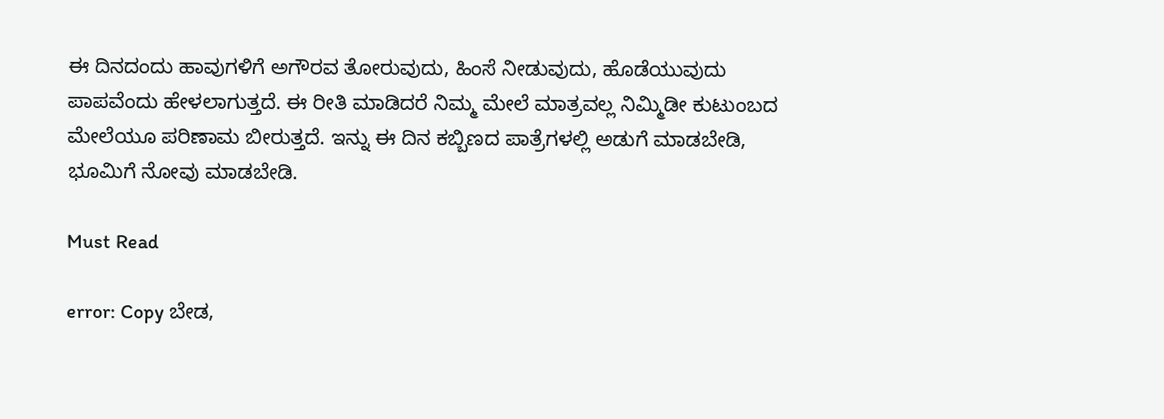ಈ ದಿನದಂದು ಹಾವುಗಳಿಗೆ ಅಗೌರವ ತೋರುವುದು, ಹಿಂಸೆ ನೀಡುವುದು, ಹೊಡೆಯುವುದು ಪಾಪವೆಂದು ಹೇಳಲಾಗುತ್ತದೆ. ಈ ರೀತಿ ಮಾಡಿದರೆ ನಿಮ್ಮ ಮೇಲೆ ಮಾತ್ರವಲ್ಲ ನಿಮ್ಮಿಡೀ ಕುಟುಂಬದ ಮೇಲೆಯೂ ಪರಿಣಾಮ ಬೀರುತ್ತದೆ. ಇನ್ನು ಈ ದಿನ ಕಬ್ಬಿಣದ ಪಾತ್ರೆಗಳಲ್ಲಿ ಅಡುಗೆ ಮಾಡಬೇಡಿ, ಭೂಮಿಗೆ ನೋವು ಮಾಡಬೇಡಿ.

Must Read

error: Copy ಬೇಡ,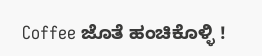Coffee ಜೊತೆ ಹಂಚಿಕೊಳ್ಳಿ !